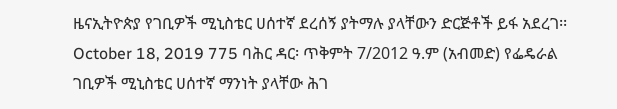ዜናኢትዮጵያ የገቢዎች ሚኒስቴር ሀሰተኛ ደረሰኝ ያትማሉ ያላቸውን ድርጅቶች ይፋ አደረገ፡፡ October 18, 2019 775 ባሕር ዳር፡ ጥቅምት 7/2012 ዓ.ም (አብመድ) የፌዴራል ገቢዎች ሚኒስቴር ሀሰተኛ ማንነት ያላቸው ሕገ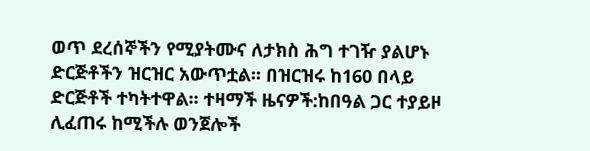ወጥ ደረሰኞችን የሚያትሙና ለታክስ ሕግ ተገዥ ያልሆኑ ድርጅቶችን ዝርዝር አውጥቷል፡፡ በዝርዝሩ ከ160 በላይ ድርጅቶች ተካትተዋል፡፡ ተዛማች ዜናዎች:ከበዓል ጋር ተያይዞ ሊፈጠሩ ከሚችሉ ወንጀሎች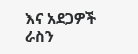እና አደጋዎች ራስን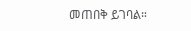መጠበቅ ይገባል።